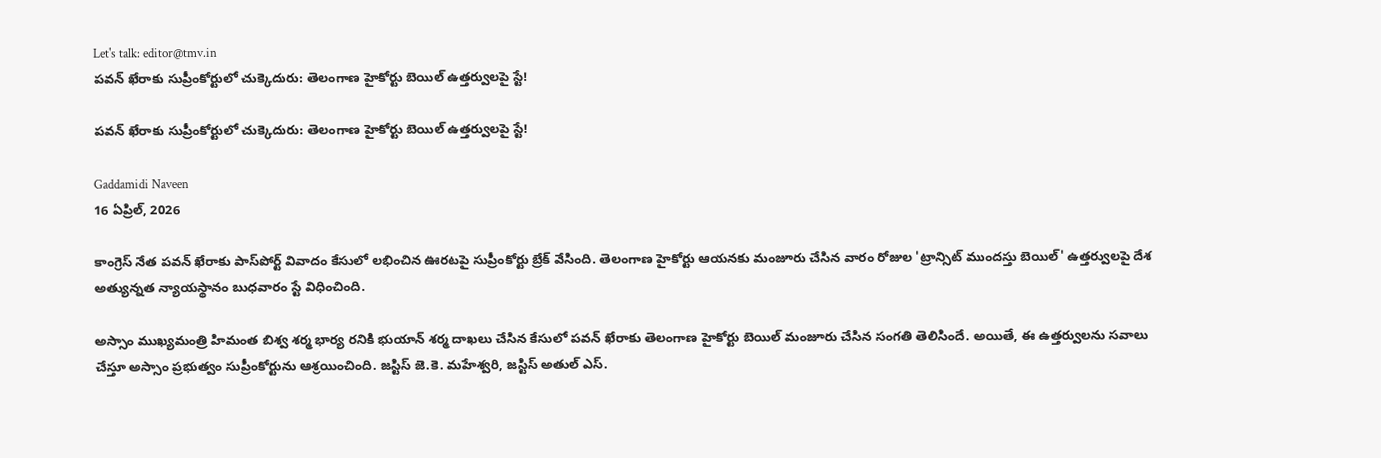Let's talk: editor@tmv.in
పవన్ ఖేరాకు సుప్రీంకోర్టులో చుక్కెదురు: తెలంగాణ హైకోర్టు బెయిల్ ఉత్తర్వులపై స్టే!

పవన్ ఖేరాకు సుప్రీంకోర్టులో చుక్కెదురు: తెలంగాణ హైకోర్టు బెయిల్ ఉత్తర్వులపై స్టే!

Gaddamidi Naveen
16 ఏప్రిల్, 2026

కాంగ్రెస్ నేత పవన్ ఖేరాకు పాస్‌పోర్ట్ వివాదం కేసులో లభించిన ఊరటపై సుప్రీంకోర్టు బ్రేక్ వేసింది. తెలంగాణ హైకోర్టు ఆయనకు మంజూరు చేసిన వారం రోజుల 'ట్రాన్సిట్ ముందస్తు బెయిల్' ఉత్తర్వులపై దేశ అత్యున్నత న్యాయస్థానం బుధవారం స్టే విధించింది.

అస్సాం ముఖ్యమంత్రి హిమంత బిశ్వ శర్మ భార్య రనికి భుయాన్ శర్మ దాఖలు చేసిన కేసులో పవన్ ఖేరాకు తెలంగాణ హైకోర్టు బెయిల్ మంజూరు చేసిన సంగతి తెలిసిందే. అయితే, ఈ ఉత్తర్వులను సవాలు చేస్తూ అస్సాం ప్రభుత్వం సుప్రీంకోర్టును ఆశ్రయించింది. జస్టిస్ జె.కె. మహేశ్వరి, జస్టిస్ అతుల్ ఎస్.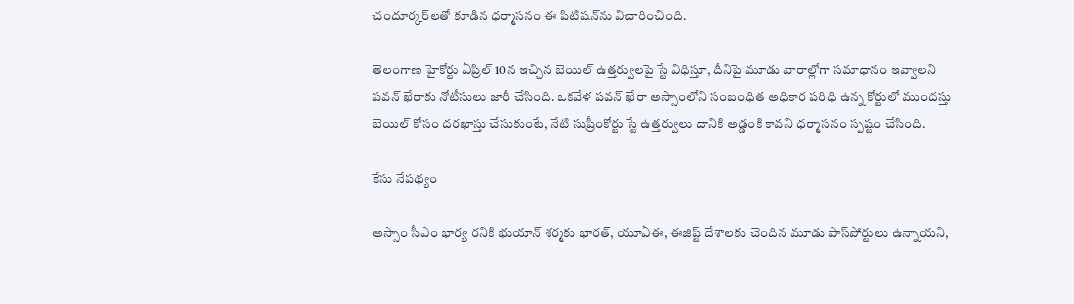చందూర్కర్‌లతో కూడిన ధర్మాసనం ఈ పిటిషన్‌ను విచారించింది.

తెలంగాణ హైకోర్టు ఏప్రిల్ 10న ఇచ్చిన బెయిల్ ఉత్తర్వులపై స్టే విధిస్తూ, దీనిపై మూడు వారాల్లోగా సమాధానం ఇవ్వాలని పవన్ ఖేరాకు నోటీసులు జారీ చేసింది. ఒకవేళ పవన్ ఖేరా అస్సాంలోని సంబంధిత అధికార పరిధి ఉన్న కోర్టులో ముందస్తు బెయిల్ కోసం దరఖాస్తు చేసుకుంటే, నేటి సుప్రీంకోర్టు స్టే ఉత్తర్వులు దానికి అడ్డంకి కావని ధర్మాసనం స్పష్టం చేసింది.

కేసు నేపథ్యం

అస్సాం సీఎం భార్య రనికి భుయాన్ శర్మకు భారత్, యూఏఈ, ఈజిప్ట్ దేశాలకు చెందిన మూడు పాస్‌పోర్టులు ఉన్నాయని,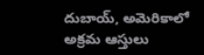దుబాయ్, అమెరికాలో అక్రమ ఆస్తులు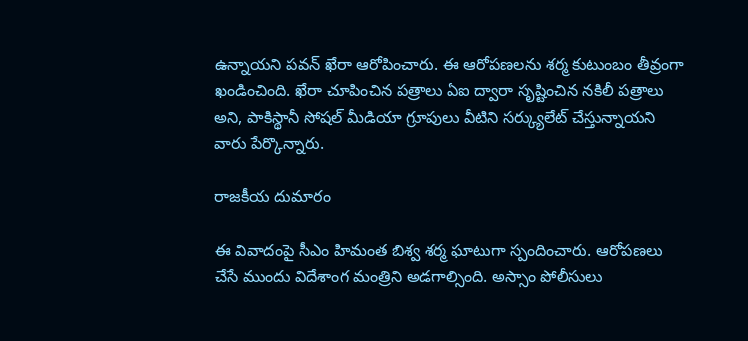ఉన్నాయని పవన్ ఖేరా ఆరోపించారు. ఈ ఆరోపణలను శర్మ కుటుంబం తీవ్రంగా ఖండించింది. ఖేరా చూపించిన పత్రాలు ఏఐ ద్వారా సృష్టించిన నకిలీ పత్రాలు అని, పాకిస్థానీ సోషల్ మీడియా గ్రూపులు వీటిని సర్క్యులేట్ చేస్తున్నాయని వారు పేర్కొన్నారు.

రాజకీయ దుమారం

ఈ వివాదంపై సీఎం హిమంత బిశ్వ శర్మ ఘాటుగా స్పందించారు. ఆరోపణలు చేసే ముందు విదేశాంగ మంత్రిని అడగాల్సింది. అస్సాం పోలీసులు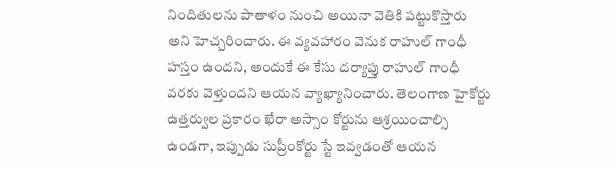నిందితులను పాతాళం నుంచి అయినా వెతికి పట్టుకొస్తారు అని హెచ్చరించారు. ఈ వ్యవహారం వెనుక రాహుల్ గాంధీ హస్తం ఉందని, అందుకే ఈ కేసు దర్యాప్తు రాహుల్ గాంధీ వరకు వెళ్తుందని ఆయన వ్యాఖ్యానించారు. తెలంగాణ హైకోర్టు ఉత్తర్వుల ప్రకారం ఖేరా అస్సాం కోర్టును ఆశ్రయించాల్సి ఉండగా, ఇప్పుడు సుప్రీంకోర్టు స్టే ఇవ్వడంతో ఆయన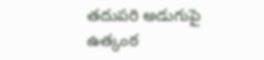తదుపరి అడుగుపై ఉత్కంఠ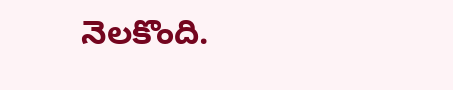నెలకొంది.